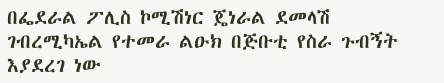በፌደራል ፖሊስ ኮሚሽነር ጄነራል ደመላሽ ገብረሚካኤል የተመራ ልዑክ በጅቡቲ የስራ ጉብኝት እያደረገ ነው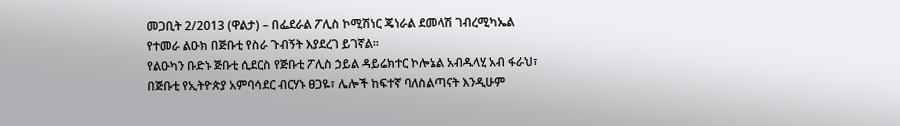መጋቢት 2/2013 (ዋልታ) – በፌደራል ፖሊስ ኮሚሽነር ጄነራል ደመላሽ ገብረሚካኤል የተመራ ልዑክ በጅቡቲ የስራ ጉብኝት እያደረገ ይገኛል፡፡
የልዑካን ቡድኑ ጅቡቲ ሲደርስ የጅቡቲ ፖሊስ ኃይል ዳይሬክተር ኮሎኔል አብዱላሂ አብ ፋራህ፣ በጅቡቲ የኢትዮጵያ አምባሳደር ብርሃኑ ፀጋዬ፣ ሌሎች ከፍተኛ ባለስልጣናት እንዲሁም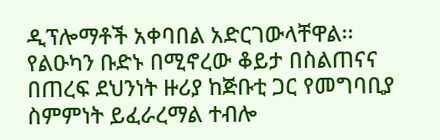ዲፕሎማቶች አቀባበል አድርገውላቸዋል፡፡
የልዑካን ቡድኑ በሚኖረው ቆይታ በስልጠናና በጠረፍ ደህንነት ዙሪያ ከጅቡቲ ጋር የመግባቢያ ስምምነት ይፈራረማል ተብሎ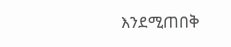እንደሚጠበቅ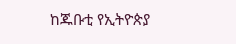ከጁቡቲ የኢትዮጵያ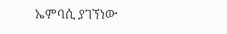ኤምባሲ ያገኘነው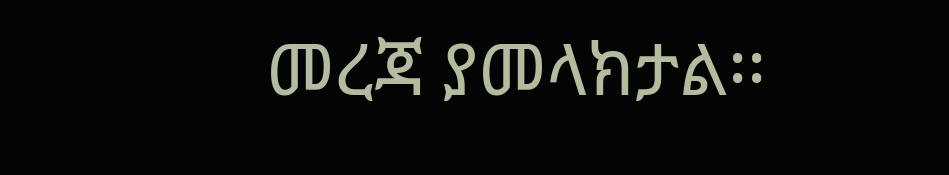መረጃ ያመላክታል፡፡